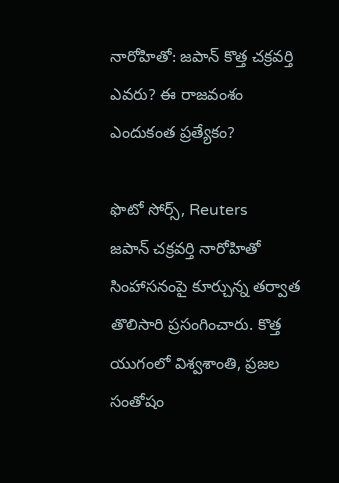నారోహితో: జపాన్ కొత్త చక్రవర్తి ఎవరు? ఈ రాజవంశం ఎందుకంత ప్రత్యేకం?

ఫొటో సోర్స్, Reuters
జపాన్ చక్రవర్తి నారోహితో సింహాసనంపై కూర్చున్న తర్వాత తొలిసారి ప్రసంగించారు. కొత్త యుగంలో విశ్వశాంతి, ప్రజల సంతోషం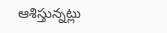ఆశిస్తున్నట్లు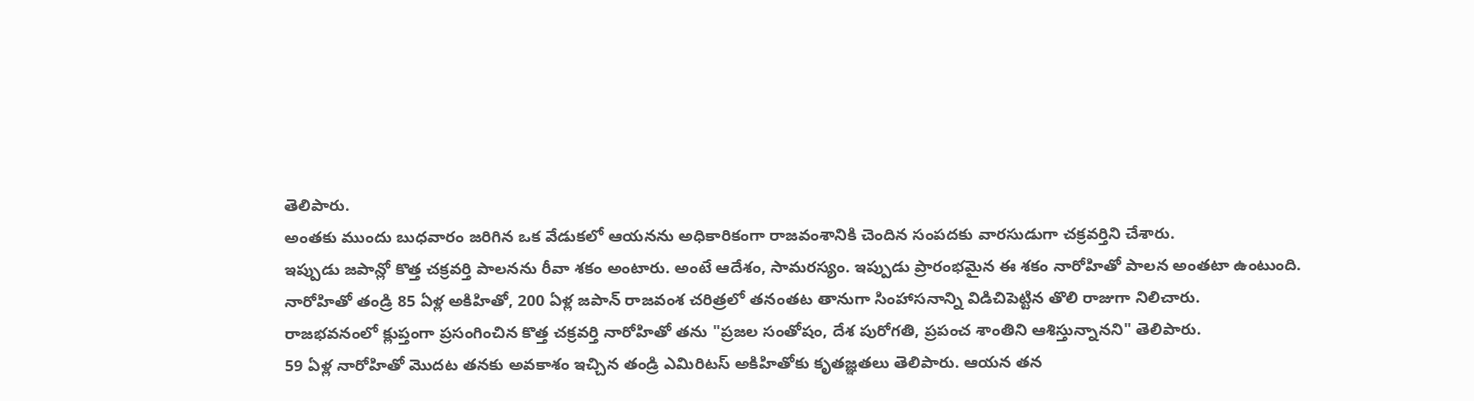తెలిపారు.
అంతకు ముందు బుధవారం జరిగిన ఒక వేడుకలో ఆయనను అధికారికంగా రాజవంశానికి చెందిన సంపదకు వారసుడుగా చక్రవర్తిని చేశారు.
ఇప్పుడు జపాన్లో కొత్త చక్రవర్తి పాలనను రీవా శకం అంటారు. అంటే ఆదేశం, సామరస్యం. ఇప్పుడు ప్రారంభమైన ఈ శకం నారోహితో పాలన అంతటా ఉంటుంది.
నారోహితో తండ్రి 85 ఏళ్ల అకిహితో, 200 ఏళ్ల జపాన్ రాజవంశ చరిత్రలో తనంతట తానుగా సింహాసనాన్ని విడిచిపెట్టిన తొలి రాజుగా నిలిచారు.
రాజభవనంలో క్లుప్తంగా ప్రసంగించిన కొత్త చక్రవర్తి నారోహితో తను "ప్రజల సంతోషం, దేశ పురోగతి, ప్రపంచ శాంతిని ఆశిస్తున్నానని" తెలిపారు.
59 ఏళ్ల నారోహితో మొదట తనకు అవకాశం ఇచ్చిన తండ్రి ఎమిరిటస్ అకిహితోకు కృతజ్ఞతలు తెలిపారు. ఆయన తన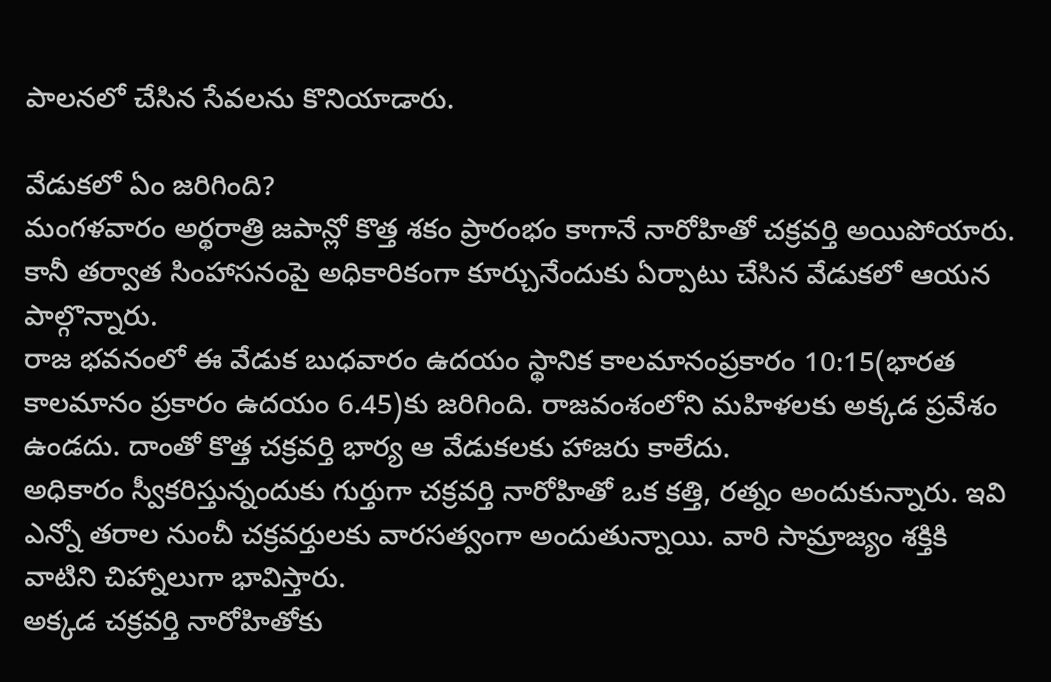పాలనలో చేసిన సేవలను కొనియాడారు.

వేడుకలో ఏం జరిగింది?
మంగళవారం అర్థరాత్రి జపాన్లో కొత్త శకం ప్రారంభం కాగానే నారోహితో చక్రవర్తి అయిపోయారు. కానీ తర్వాత సింహాసనంపై అధికారికంగా కూర్చునేందుకు ఏర్పాటు చేసిన వేడుకలో ఆయన పాల్గొన్నారు.
రాజ భవనంలో ఈ వేడుక బుధవారం ఉదయం స్థానిక కాలమానంప్రకారం 10:15(భారత కాలమానం ప్రకారం ఉదయం 6.45)కు జరిగింది. రాజవంశంలోని మహిళలకు అక్కడ ప్రవేశం ఉండదు. దాంతో కొత్త చక్రవర్తి భార్య ఆ వేడుకలకు హాజరు కాలేదు.
అధికారం స్వీకరిస్తున్నందుకు గుర్తుగా చక్రవర్తి నారోహితో ఒక కత్తి, రత్నం అందుకున్నారు. ఇవి ఎన్నో తరాల నుంచీ చక్రవర్తులకు వారసత్వంగా అందుతున్నాయి. వారి సామ్రాజ్యం శక్తికి వాటిని చిహ్నాలుగా భావిస్తారు.
అక్కడ చక్రవర్తి నారోహితోకు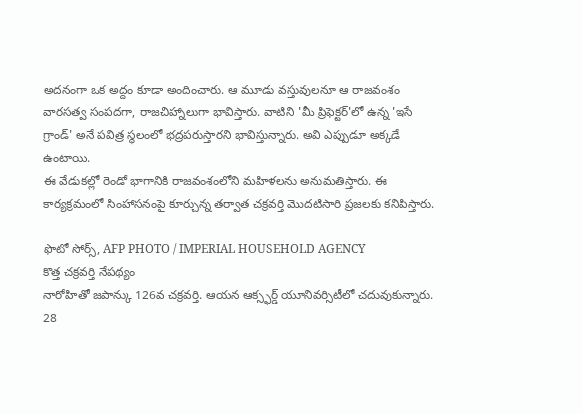అదనంగా ఒక అద్దం కూడా అందించారు. ఆ మూడు వస్తువులనూ ఆ రాజవంశం వారసత్వ సంపదగా, రాజచిహ్నాలుగా భావిస్తారు. వాటిని 'మీ ప్రిఫెక్టర్'లో ఉన్న 'ఇసే గ్రాండ్' అనే పవిత్ర స్థలంలో భద్రపరుస్తారని భావిస్తున్నారు. అవి ఎప్పుడూ అక్కడే ఉంటాయి.
ఈ వేడుకల్లో రెండో భాగానికి రాజవంశంలోని మహిళలను అనుమతిస్తారు. ఈ కార్యక్రమంలో సింహాసనంపై కూర్చున్న తర్వాత చక్రవర్తి మొదటిసారి ప్రజలకు కనిపిస్తారు.

ఫొటో సోర్స్, AFP PHOTO / IMPERIAL HOUSEHOLD AGENCY
కొత్త చక్రవర్తి నేపథ్యం
నారోహితో జపాన్కు 126వ చక్రవర్తి. ఆయన ఆక్స్ఫర్డ్ యూనివర్సిటీలో చదువుకున్నారు. 28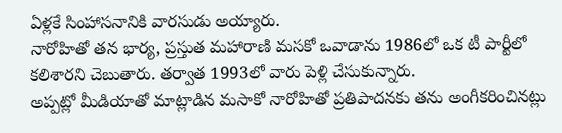ఏళ్లకే సింహాసనానికి వారసుడు అయ్యారు.
నారోహితో తన భార్య, ప్రస్తుత మహారాణి మసకో ఒవాడాను 1986లో ఒక టీ పార్టీలో కలిశారని చెబుతారు. తర్వాత 1993లో వారు పెళ్లి చేసుకున్నారు.
అప్పట్లో మీడియాతో మాట్లాడిన మసాకో నారోహితో ప్రతిపాదనకు తను అంగీకరించినట్లు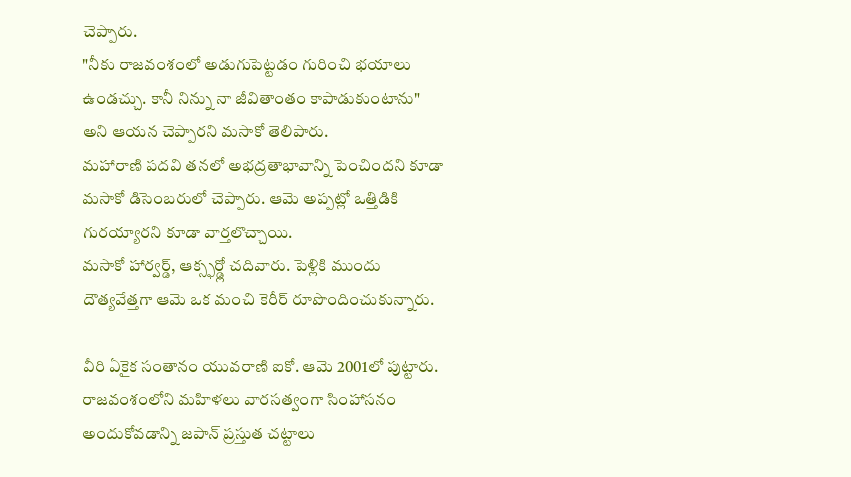చెప్పారు.
"నీకు రాజవంశంలో అడుగుపెట్టడం గురించి భయాలు ఉండచ్చు. కానీ నిన్ను నా జీవితాంతం కాపాడుకుంటాను" అని ఆయన చెప్పారని మసాకో తెలిపారు.
మహారాణి పదవి తనలో అభద్రతాభావాన్ని పెంచిందని కూడా మసాకో డిసెంబరులో చెప్పారు. ఆమె అప్పట్లో ఒత్తిడికి గురయ్యారని కూడా వార్తలొచ్చాయి.
మసాకో హార్వర్డ్, ఆక్స్ఫర్డ్లో చదివారు. పెళ్లికి ముందు దౌత్యవేత్తగా ఆమె ఒక మంచి కెరీర్ రూపొందించుకున్నారు.

వీరి ఏకైక సంతానం యువరాణి ఐకో. ఆమె 2001లో పుట్టారు. రాజవంశంలోని మహిళలు వారసత్వంగా సింహాసనం అందుకోవడాన్ని జపాన్ ప్రస్తుత చట్టాలు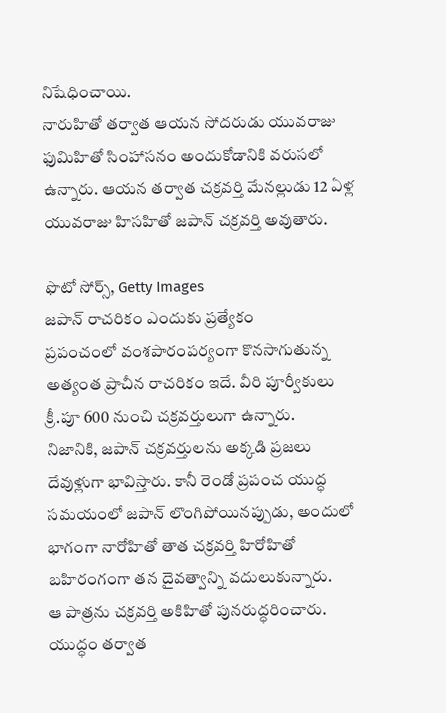నిషేధించాయి.
నారుహితో తర్వాత ఆయన సోదరుడు యువరాజు ఫుమిహితో సింహాసనం అందుకోడానికి వరుసలో ఉన్నారు. ఆయన తర్వాత చక్రవర్తి మేనల్లుడు 12 ఏళ్ల యువరాజు హిసహితో జపాన్ చక్రవర్తి అవుతారు.

ఫొటో సోర్స్, Getty Images
జపాన్ రాచరికం ఎందుకు ప్రత్యేకం
ప్రపంచంలో వంశపారంపర్యంగా కొనసాగుతున్న అత్యంత ప్రాచీన రాచరికం ఇదే. వీరి పూర్వీకులు క్రీ.పూ 600 నుంచి చక్రవర్తులుగా ఉన్నారు.
నిజానికి, జపాన్ చక్రవర్తులను అక్కడి ప్రజలు దేవుళ్లుగా భావిస్తారు. కానీ రెండో ప్రపంచ యుద్ధ సమయంలో జపాన్ లొంగిపోయినప్పుడు, అందులో భాగంగా నారోహితో తాత చక్రవర్తి హిరోహితో బహిరంగంగా తన దైవత్వాన్ని వదులుకున్నారు.
ఆ పాత్రను చక్రవర్తి అకిహితో పునరుద్ధరించారు.
యుద్ధం తర్వాత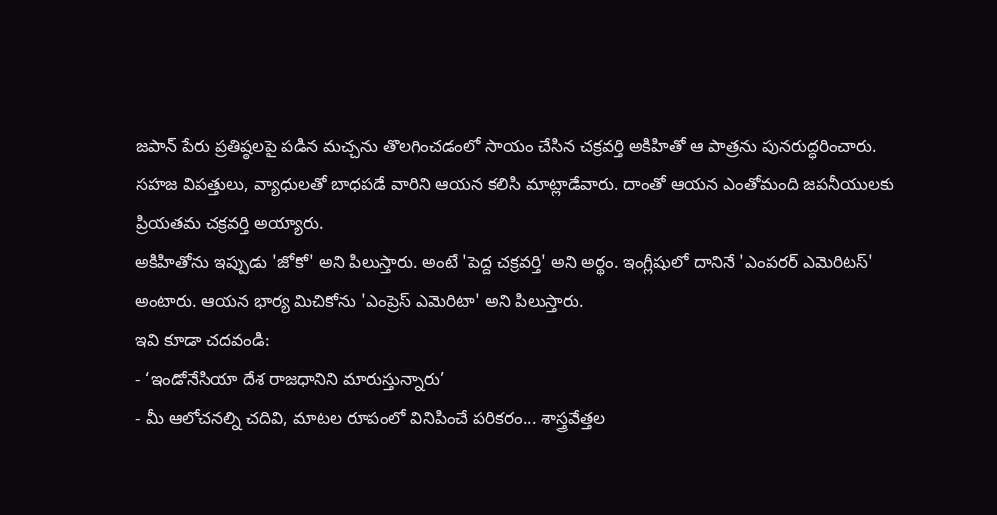జపాన్ పేరు ప్రతిష్ఠలపై పడిన మచ్చను తొలగించడంలో సాయం చేసిన చక్రవర్తి అకిహితో ఆ పాత్రను పునరుద్ధరించారు.
సహజ విపత్తులు, వ్యాధులతో బాధపడే వారిని ఆయన కలిసి మాట్లాడేవారు. దాంతో ఆయన ఎంతోమంది జపనీయులకు ప్రియతమ చక్రవర్తి అయ్యారు.
అకిహితోను ఇప్పుడు 'జోకో' అని పిలుస్తారు. అంటే 'పెద్ద చక్రవర్తి' అని అర్థం. ఇంగ్లీషులో దానినే 'ఎంపరర్ ఎమెరిటస్' అంటారు. ఆయన భార్య మిచికోను 'ఎంప్రెస్ ఎమెరిటా' అని పిలుస్తారు.
ఇవి కూడా చదవండి:
- ‘ఇండోనేసియా దేశ రాజధానిని మారుస్తున్నారు’
- మీ ఆలోచనల్ని చదివి, మాటల రూపంలో వినిపించే పరికరం... శాస్త్రవేత్తల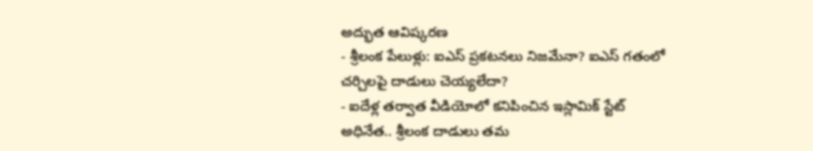అద్భుత ఆవిష్కరణ
- శ్రీలంక పేలుళ్లు: ఐఎస్ ప్రకటనలు నిజమేనా? ఐఎస్ గతంలో చర్చిలపై దాడులు చెయ్యలేదా?
- ఐదేళ్ల తర్వాత వీడియోలో కనిపించిన ఇస్లామిక్ స్టేట్ అధినేత.. శ్రీలంక దాడులు తమ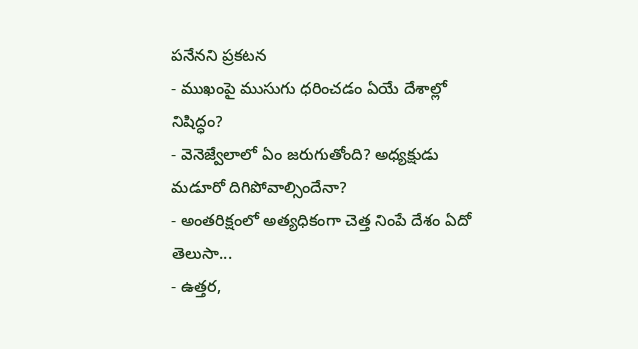పనేనని ప్రకటన
- ముఖంపై ముసుగు ధరించడం ఏయే దేశాల్లో నిషిద్ధం?
- వెనెజ్వేలాలో ఏం జరుగుతోంది? అధ్యక్షుడు మడూరో దిగిపోవాల్సిందేనా?
- అంతరిక్షంలో అత్యధికంగా చెత్త నింపే దేశం ఏదో తెలుసా...
- ఉత్తర,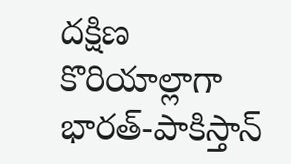దక్షిణ కొరియాల్లాగా భారత్-పాకిస్తాన్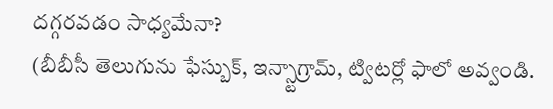దగ్గరవడం సాధ్యమేనా?
(బీబీసీ తెలుగును ఫేస్బుక్, ఇన్స్టాగ్రామ్, ట్విటర్లో ఫాలో అవ్వండి.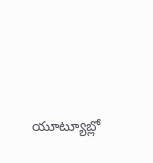యూట్యూబ్లో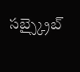సబ్స్క్రైబ్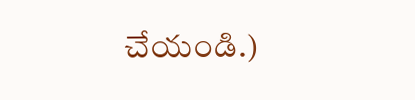చేయండి.)